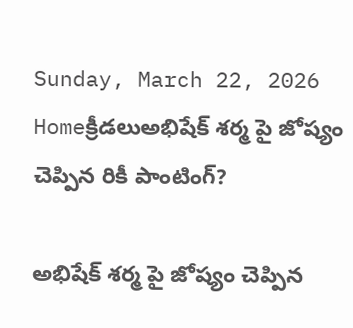Sunday, March 22, 2026
Homeక్రీడలుఅభిషేక్ శర్మ పై జోష్యం చెప్పిన రికీ పాంటింగ్?

అభిషేక్ శర్మ పై జోష్యం చెప్పిన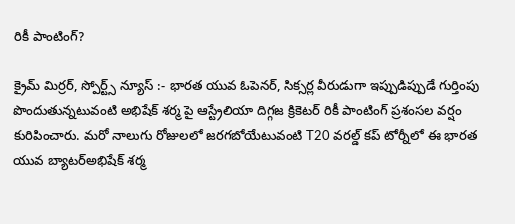రికీ పాంటింగ్?

క్రైమ్ మిర్రర్, స్పోర్ట్స్ న్యూస్ :- భారత యువ ఓపెనర్, సిక్సర్ల వీరుడుగా ఇప్పుడిప్పుడే గుర్తింపు పొందుతున్నటువంటి అభిషేక్ శర్మ పై ఆస్ట్రేలియా దిగ్గజ క్రికెటర్ రికీ పాంటింగ్ ప్రశంసల వర్షం కురిపించారు. మరో నాలుగు రోజులలో జరగబోయేటువంటి T20 వరల్డ్ కప్ టోర్నీలో ఈ భారత యువ బ్యాటర్అభిషేక్ శర్మ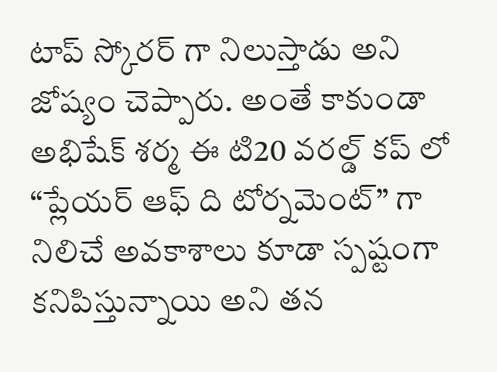టాప్ స్కోరర్ గా నిలుస్తాడు అని జోష్యం చెప్పారు. అంతే కాకుండా అభిషేక్ శర్మ ఈ టి20 వరల్డ్ కప్ లో “ప్లేయర్ ఆఫ్ ది టోర్నమెంట్” గా నిలిచే అవకాశాలు కూడా స్పష్టంగా కనిపిస్తున్నాయి అని తన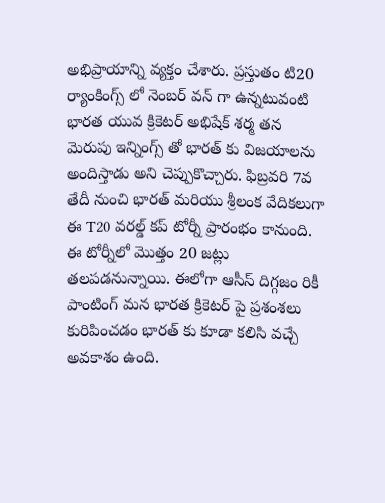అభిప్రాయాన్ని వ్యక్తం చేశారు. ప్రస్తుతం టి20 ర్యాంకింగ్స్ లో నెంబర్ వన్ గా ఉన్నటువంటి భారత యువ క్రికెటర్ అభిషేక్ శర్మ తన మెరుపు ఇన్నింగ్స్ తో భారత్ కు విజయాలను అందిస్తాడు అని చెప్పుకొచ్చారు. ఫిబ్రవరి 7వ తేదీ నుంచి భారత్ మరియు శ్రీలంక వేదికలుగా ఈ T20 వరల్డ్ కప్ టోర్నీ ప్రారంభం కానుంది. ఈ టోర్నీలో మొత్తం 20 జట్లు తలపడనున్నాయి. ఈలోగా ఆసీస్ దిగ్గజం రికీ పాంటింగ్ మన భారత క్రికెటర్ పై ప్రశంశలు కురిపించడం భారత్ కు కూడా కలిసి వచ్చే అవకాశం ఉంది.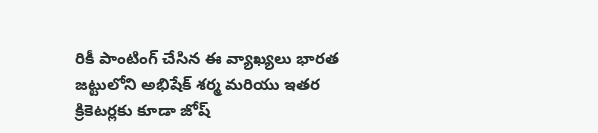రికీ పాంటింగ్ చేసిన ఈ వ్యాఖ్యలు భారత జట్టులోని అభిషేక్ శర్మ మరియు ఇతర క్రికెటర్లకు కూడా జోష్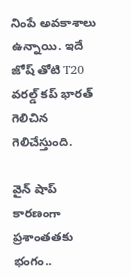నింపే అవకాశాలు ఉన్నాయి. ఇదే జోష్ తోటి T20 వరల్డ్ కప్ భారత్ గెలిచిన గెలిచేస్తుంది.

వైన్ షాప్ కారణంగా ప్రశాంతతకు భంగం..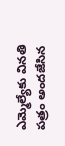ఎమ్మెల్యేకు వినతి పత్రం అందజేసిన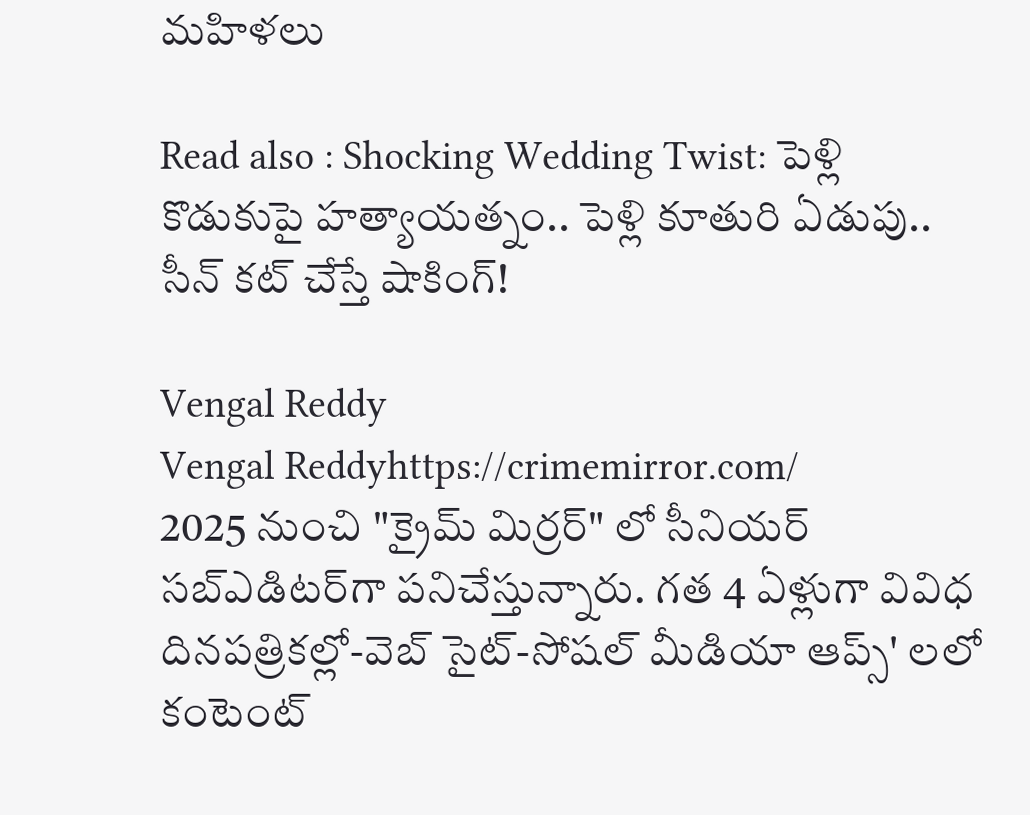మహిళలు

Read also : Shocking Wedding Twist: పెళ్లి కొడుకుపై హత్యాయత్నం.. పెళ్లి కూతురి ఏడుపు.. సీన్ కట్ చేస్తే షాకింగ్!

Vengal Reddy
Vengal Reddyhttps://crimemirror.com/
2025 నుంచి "క్రైమ్ మిర్రర్" లో సీనియర్ సబ్‌ఎడిటర్‌గా పనిచేస్తున్నారు. గత 4 ఏళ్లుగా వివిధ దినపత్రికల్లో-వెబ్ సైట్-సోషల్ మీడియా ఆప్స్' లలో కంటెంట్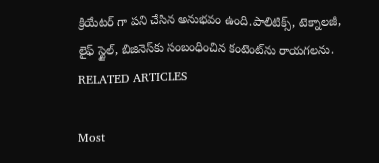క్రియేటర్ గా పని చేసిన అనుభవం ఉంది.పాలిటిక్స్‌, టెక్నాలజీ, లైఫ్‌ స్టైల్‌, బిజినెస్‌కు సంబంధించిన కంటెంట్‌ను రాయగలను.
RELATED ARTICLES

Most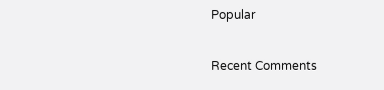Popular

Recent Comments